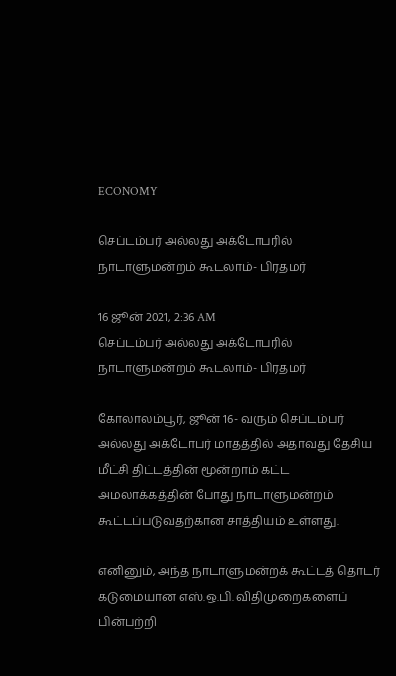ECONOMY

செப்டம்பர் அல்லது அக்டோபரில் நாடாளுமன்றம் கூடலாம்- பிரதமர்

16 ஜூன் 2021, 2:36 AM
செப்டம்பர் அல்லது அக்டோபரில் நாடாளுமன்றம் கூடலாம்- பிரதமர்

கோலாலம்பூர், ஜூன் 16- வரும் செப்டம்பர் அல்லது அக்டோபர் மாதத்தில் அதாவது தேசிய மீட்சி திட்டத்தின் மூன்றாம் கட்ட அமலாக்கத்தின் போது நாடாளுமன்றம் கூட்டப்படுவதற்கான சாத்தியம் உள்ளது.

எனினும், அந்த நாடாளுமன்றக் கூட்டத் தொடர் கடுமையான எஸ்.ஒ.பி. விதிமுறைகளைப் பின்பற்றி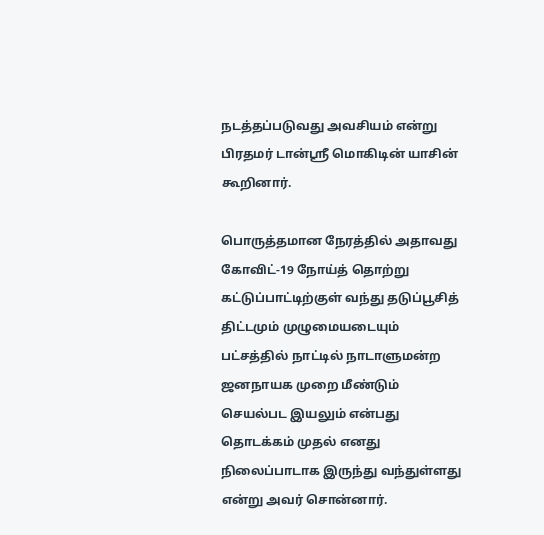நடத்தப்படுவது அவசியம் என்று பிரதமர் டான்ஸ்ரீ மொகிடின் யாசின் கூறினார்.

பொருத்தமான நேரத்தில் அதாவது கோவிட்-19 நோய்த் தொற்று கட்டுப்பாட்டிற்குள் வந்து தடுப்பூசித் திட்டமும் முழுமையடையும் பட்சத்தில் நாட்டில் நாடாளுமன்ற ஜனநாயக முறை மீண்டும் செயல்பட இயலும் என்பது தொடக்கம் முதல் எனது நிலைப்பாடாக இருந்து வந்துள்ளது என்று அவர் சொன்னார்.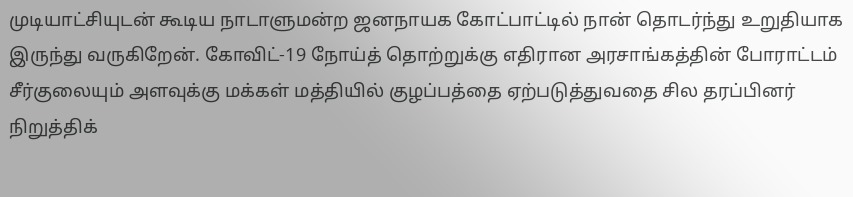முடியாட்சியுடன் கூடிய நாடாளுமன்ற ஜனநாயக கோட்பாட்டில் நான் தொடர்ந்து உறுதியாக இருந்து வருகிறேன். கோவிட்-19 நோய்த் தொற்றுக்கு எதிரான அரசாங்கத்தின் போராட்டம் சீர்குலையும் அளவுக்கு மக்கள் மத்தியில் குழப்பத்தை ஏற்படுத்துவதை சில தரப்பினர் நிறுத்திக்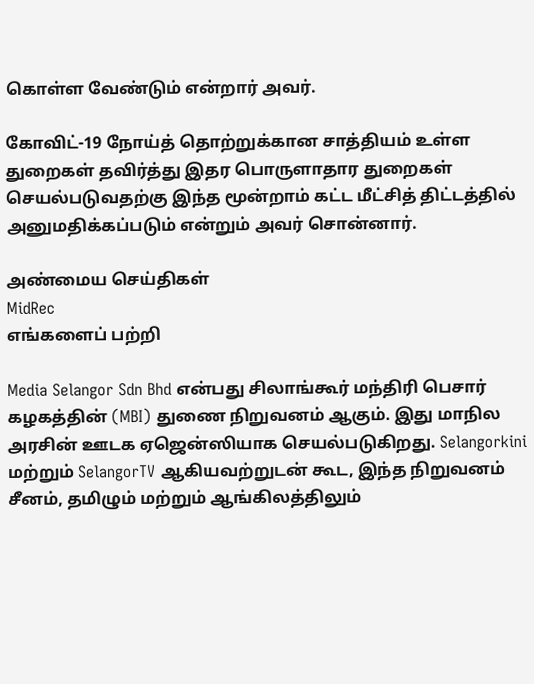கொள்ள வேண்டும் என்றார் அவர்.

கோவிட்-19 நோய்த் தொற்றுக்கான சாத்தியம் உள்ள துறைகள் தவிர்த்து இதர பொருளாதார துறைகள் செயல்படுவதற்கு இந்த மூன்றாம் கட்ட மீட்சித் திட்டத்தில் அனுமதிக்கப்படும் என்றும் அவர் சொன்னார்.

அண்மைய செய்திகள்
MidRec
எங்களைப் பற்றி

Media Selangor Sdn Bhd என்பது சிலாங்கூர் மந்திரி பெசார் கழகத்தின் (MBI) துணை நிறுவனம் ஆகும். இது மாநில அரசின் ஊடக ஏஜென்ஸியாக செயல்படுகிறது. Selangorkini மற்றும் SelangorTV ஆகியவற்றுடன் கூட, இந்த நிறுவனம் சீனம், தமிழும் மற்றும் ஆங்கிலத்திலும்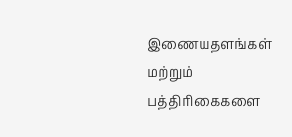இணையதளங்கள் மற்றும் பத்திரிகைகளை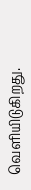வெளியிடுகிறது.